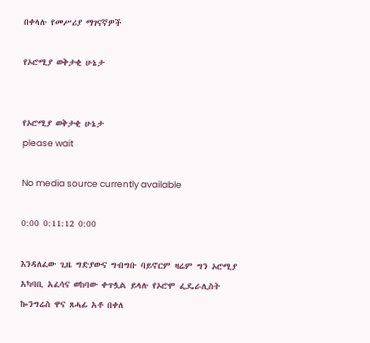በቀላሉ የመሥሪያ ማገናኛዎች

የኦሮሚያ ወቅታቂ ሁኔታ


የኦሮሚያ ወቅታቂ ሁኔታ
please wait

No media source currently available

0:00 0:11:12 0:00

እንዳለፈው ጊዜ ግድያውና ግብግቡ ባይኖርም ዛሬም ግን ኦሮሚያ አካባቢ አፈሳና ወከባው ቀጥሏል ይላሉ የኦሮሞ ፌዴራሊስት ኰንግሬስ ዋና ጸሓፊ አቶ በቀለ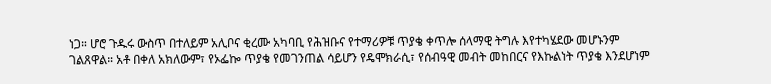ነጋ። ሆሮ ጉዱሩ ውስጥ በተለይም አሊቦና ቂረሙ አካባቢ የሕዝቡና የተማሪዎቹ ጥያቄ ቀጥሎ ሰላማዊ ትግሉ እየተካሄደው መሆኑንም ገልጸዋል። አቶ በቀለ አክለውም፣ የኦፌኰ ጥያቄ የመገንጠል ሳይሆን የዴሞክራሲ፣ የሰብዓዊ መብት መከበርና የእኩልነት ጥያቄ እንደሆነም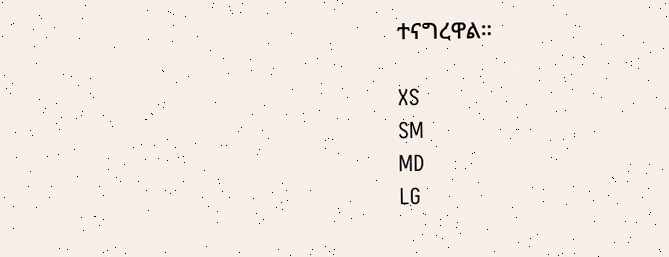ተናግረዋል።

XS
SM
MD
LG